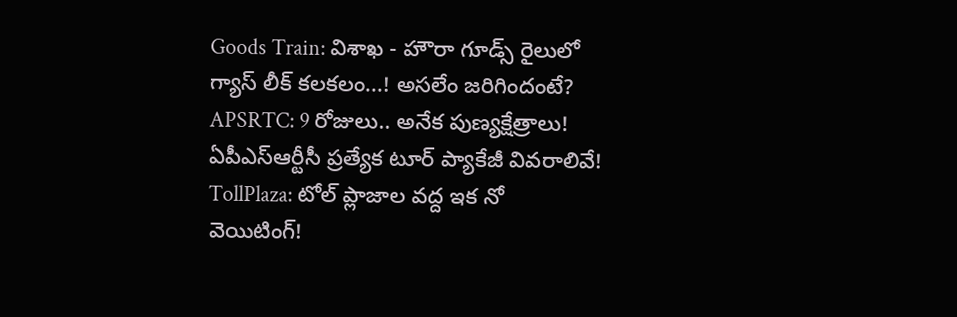Goods Train: విశాఖ - హౌరా గూడ్స్ రైలులో గ్యాస్ లీక్ కలకలం...! అసలేం జరిగిందంటే? APSRTC: 9 రోజులు.. అనేక పుణ్యక్షేత్రాలు! ఏపీఎస్‌ఆర్టీసీ ప్రత్యేక టూర్ ప్యాకేజీ వివరాలివే! TollPlaza: టోల్ ప్లాజాల వద్ద ఇక నో వెయిటింగ్!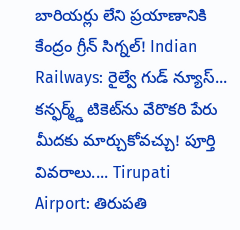బారియర్లు లేని ప్రయాణానికి కేంద్రం గ్రీన్ సిగ్నల్! Indian Railways: రైల్వే గుడ్ న్యూస్... కన్ఫర్మ్డ్ టికెట్‌ను వేరొకరి పేరు మీదకు మార్చుకోవచ్చు! పూర్తి వివరాలు.... Tirupati Airport: తిరుపతి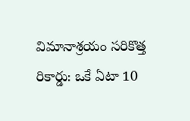విమానాశ్రయం సరికొత్త రికార్డు: ఒకే ఏటా 10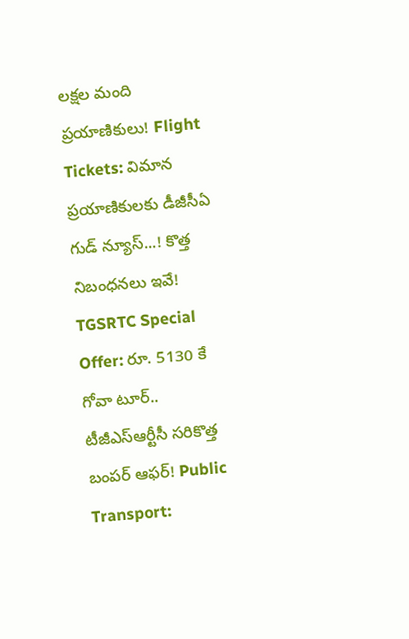లక్షల మంది ప్రయాణికులు! Flight Tickets: విమాన ప్రయాణికులకు డీజీసీఏ గుడ్ న్యూస్...! కొత్త నిబంధనలు ఇవే! TGSRTC Special Offer: రూ. 5130 కే గోవా టూర్.. టీజీఎస్ఆర్టీసీ సరికొత్త బంపర్ ఆఫర్! Public Transport: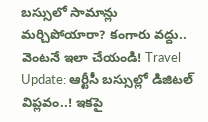బస్సులో సామాన్లు మర్చిపోయారా? కంగారు వద్దు.. వెంటనే ఇలా చేయండి! Travel Update: ఆర్టీసీ బస్సుల్లో డిజిటల్ విప్లవం..! ఇకపై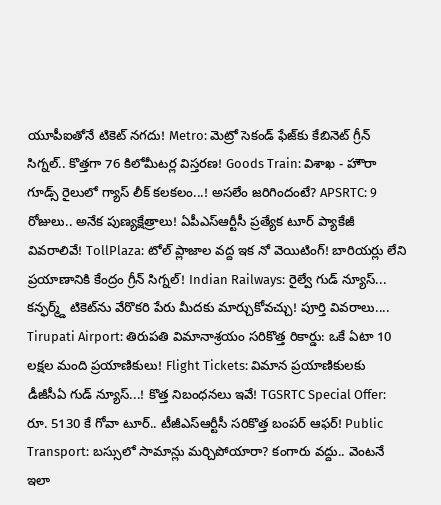యూపీఐతోనే టికెట్ నగదు! Metro: మెట్రో సెకండ్ ఫేజ్‌కు కేబినెట్ గ్రీన్ సిగ్నల్.. కొత్తగా 76 కిలోమీటర్ల విస్తరణ! Goods Train: విశాఖ - హౌరా గూడ్స్ రైలులో గ్యాస్ లీక్ కలకలం...! అసలేం జరిగిందంటే? APSRTC: 9 రోజులు.. అనేక పుణ్యక్షేత్రాలు! ఏపీఎస్‌ఆర్టీసీ ప్రత్యేక టూర్ ప్యాకేజీ వివరాలివే! TollPlaza: టోల్ ప్లాజాల వద్ద ఇక నో వెయిటింగ్! బారియర్లు లేని ప్రయాణానికి కేంద్రం గ్రీన్ సిగ్నల్! Indian Railways: రైల్వే గుడ్ న్యూస్... కన్ఫర్మ్డ్ టికెట్‌ను వేరొకరి పేరు మీదకు మార్చుకోవచ్చు! పూర్తి వివరాలు.... Tirupati Airport: తిరుపతి విమానాశ్రయం సరికొత్త రికార్డు: ఒకే ఏటా 10 లక్షల మంది ప్రయాణికులు! Flight Tickets: విమాన ప్రయాణికులకు డీజీసీఏ గుడ్ న్యూస్...! కొత్త నిబంధనలు ఇవే! TGSRTC Special Offer: రూ. 5130 కే గోవా టూర్.. టీజీఎస్ఆర్టీసీ సరికొత్త బంపర్ ఆఫర్! Public Transport: బస్సులో సామాన్లు మర్చిపోయారా? కంగారు వద్దు.. వెంటనే ఇలా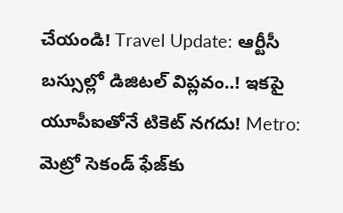చేయండి! Travel Update: ఆర్టీసీ బస్సుల్లో డిజిటల్ విప్లవం..! ఇకపై యూపీఐతోనే టికెట్ నగదు! Metro: మెట్రో సెకండ్ ఫేజ్‌కు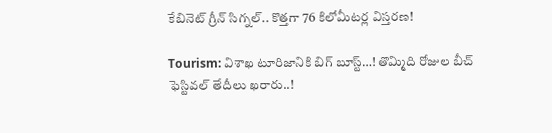కేబినెట్ గ్రీన్ సిగ్నల్.. కొత్తగా 76 కిలోమీటర్ల విస్తరణ!

Tourism: విశాఖ టూరిజానికి బిగ్ బూస్ట్…! తొమ్మిది రోజుల బీచ్ ఫెస్టివల్ తేదీలు ఖరారు..!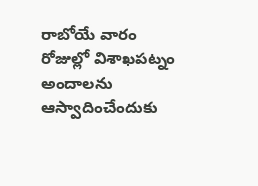రాబోయే వారం రోజుల్లో విశాఖపట్నం అందాలను ఆస్వాదించేందుకు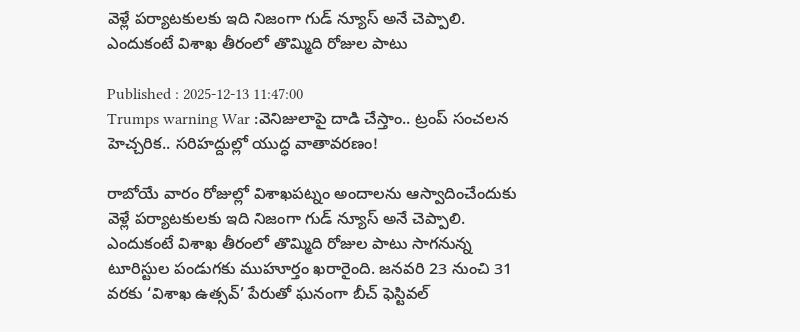వెళ్లే పర్యాటకులకు ఇది నిజంగా గుడ్ న్యూస్ అనే చెప్పాలి. ఎందుకంటే విశాఖ తీరంలో తొమ్మిది రోజుల పాటు

Published : 2025-12-13 11:47:00
Trumps warning War :వెనిజులాపై దాడి చేస్తాం.. ట్రంప్ సంచలన హెచ్చరిక.. సరిహద్దుల్లో యుద్ధ వాతావరణం!

రాబోయే వారం రోజుల్లో విశాఖపట్నం అందాలను ఆస్వాదించేందుకు వెళ్లే పర్యాటకులకు ఇది నిజంగా గుడ్ న్యూస్ అనే చెప్పాలి. ఎందుకంటే విశాఖ తీరంలో తొమ్మిది రోజుల పాటు సాగనున్న టూరిస్టుల పండుగకు ముహూర్తం ఖరారైంది. జనవరి 23 నుంచి 31 వరకు ‘విశాఖ ఉత్సవ్’ పేరుతో ఘనంగా బీచ్ ఫెస్టివల్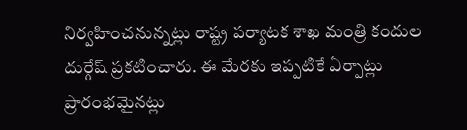నిర్వహించనున్నట్లు రాష్ట్ర పర్యాటక శాఖ మంత్రి కందుల దుర్గేష్ ప్రకటించారు. ఈ మేరకు ఇప్పటికే ఏర్పాట్లు ప్రారంభమైనట్లు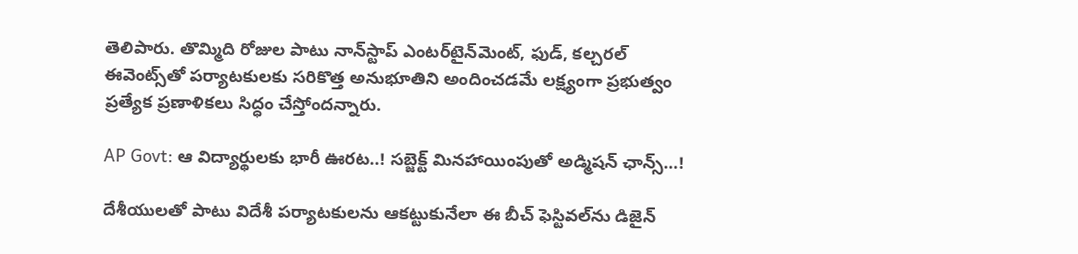తెలిపారు. తొమ్మిది రోజుల పాటు నాన్‌స్టాప్ ఎంటర్‌టైన్‌మెంట్, ఫుడ్, కల్చరల్ ఈవెంట్స్‌తో పర్యాటకులకు సరికొత్త అనుభూతిని అందించడమే లక్ష్యంగా ప్రభుత్వం ప్రత్యేక ప్రణాళికలు సిద్ధం చేస్తోందన్నారు.

AP Govt: ఆ విద్యార్థులకు భారీ ఊరట..! సబ్జెక్ట్ మినహాయింపుతో అడ్మిషన్ ఛాన్స్…!

దేశీయులతో పాటు విదేశీ పర్యాటకులను ఆకట్టుకునేలా ఈ బీచ్ ఫెస్టివల్‌ను డిజైన్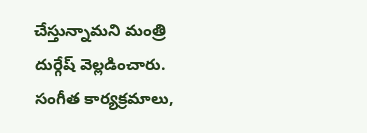చేస్తున్నామని మంత్రి దుర్గేష్ వెల్లడించారు. సంగీత కార్యక్రమాలు,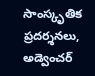సాంస్కృతిక ప్రదర్శనలు, అడ్వెంచర్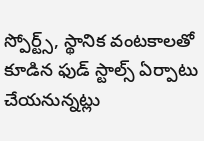స్పోర్ట్స్, స్థానిక వంటకాలతో కూడిన ఫుడ్ స్టాల్స్ ఏర్పాటు చేయనున్నట్లు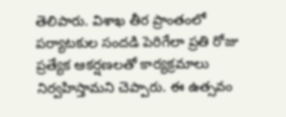తెలిపారు. విశాఖ తీర ప్రాంతంలో పర్యాటకుల సందడి పెరిగేలా ప్రతి రోజు ప్రత్యేక ఆకర్షణలతో కార్యక్రమాలు నిర్వహిస్తామని చెప్పారు. ఈ ఉత్సవం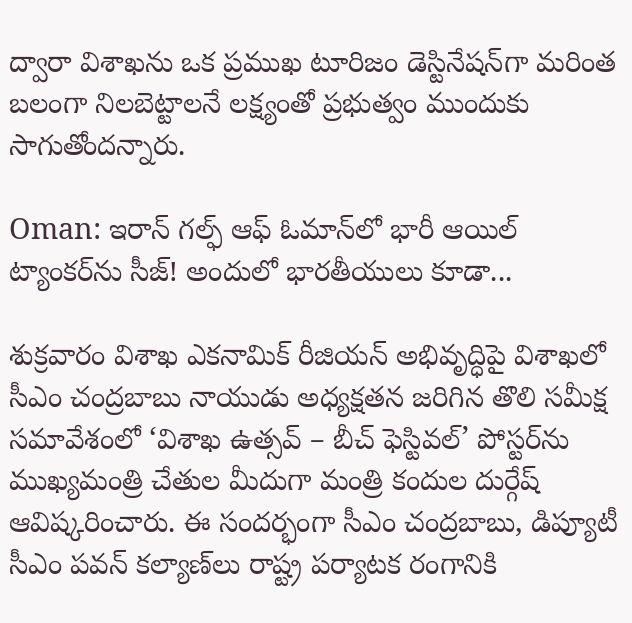ద్వారా విశాఖను ఒక ప్రముఖ టూరిజం డెస్టినేషన్‌గా మరింత బలంగా నిలబెట్టాలనే లక్ష్యంతో ప్రభుత్వం ముందుకు సాగుతోందన్నారు.

Oman: ఇరాన్‌ గల్ఫ్ ఆఫ్ ఓమాన్‌లో భారీ ఆయిల్ ట్యాంకర్‌ను సీజ్‌! అందులో భారతీయులు కూడా...

శుక్రవారం విశాఖ ఎకనామిక్ రీజియన్ అభివృద్ధిపై విశాఖలో సీఎం చంద్రబాబు నాయుడు అధ్యక్షతన జరిగిన తొలి సమీక్ష సమావేశంలో ‘విశాఖ ఉత్సవ్ – బీచ్ ఫెస్టివల్’ పోస్టర్‌ను ముఖ్యమంత్రి చేతుల మీదుగా మంత్రి కందుల దుర్గేష్ ఆవిష్కరించారు. ఈ సందర్భంగా సీఎం చంద్రబాబు, డిప్యూటీ సీఎం పవన్ కల్యాణ్‌లు రాష్ట్ర పర్యాటక రంగానికి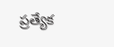ప్రత్యేక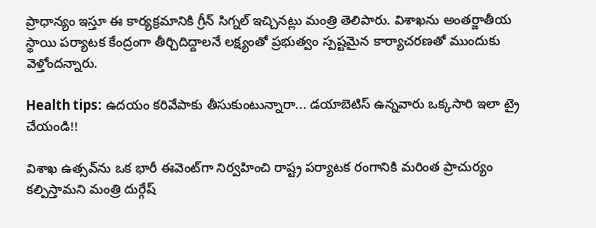ప్రాధాన్యం ఇస్తూ ఈ కార్యక్రమానికి గ్రీన్ సిగ్నల్ ఇచ్చినట్లు మంత్రి తెలిపారు. విశాఖను అంతర్జాతీయ స్థాయి పర్యాటక కేంద్రంగా తీర్చిదిద్దాలనే లక్ష్యంతో ప్రభుత్వం స్పష్టమైన కార్యాచరణతో ముందుకు వెళ్తోందన్నారు.

Health tips: ఉదయం కరివేపాకు తీసుకుంటున్నారా... డయాబెటిస్‌ ఉన్నవారు ఒక్కసారి ఇలా ట్రై చేయండి!!

విశాఖ ఉత్సవ్‌ను ఒక భారీ ఈవెంట్‌గా నిర్వహించి రాష్ట్ర పర్యాటక రంగానికి మరింత ప్రాచుర్యం కల్పిస్తామని మంత్రి దుర్గేష్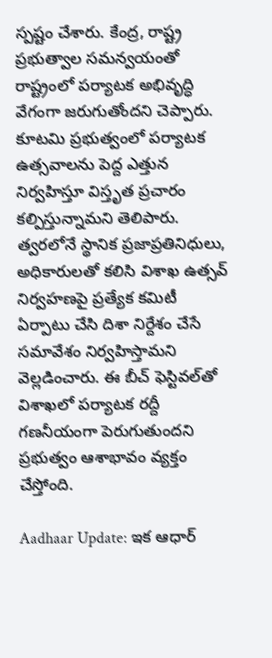స్పష్టం చేశారు. కేంద్ర, రాష్ట్ర ప్రభుత్వాల సమన్వయంతో రాష్ట్రంలో పర్యాటక అభివృద్ధి వేగంగా జరుగుతోందని చెప్పారు. కూటమి ప్రభుత్వంలో పర్యాటక ఉత్సవాలను పెద్ద ఎత్తున నిర్వహిస్తూ విస్తృత ప్రచారం కల్పిస్తున్నామని తెలిపారు. త్వరలోనే స్థానిక ప్రజాప్రతినిధులు, అధికారులతో కలిసి విశాఖ ఉత్సవ్ నిర్వహణపై ప్రత్యేక కమిటీ ఏర్పాటు చేసి దిశా నిర్దేశం చేసే సమావేశం నిర్వహిస్తామని వెల్లడించారు. ఈ బీచ్ ఫెస్టివల్‌తో విశాఖలో పర్యాటక రద్దీ గణనీయంగా పెరుగుతుందని ప్రభుత్వం ఆశాభావం వ్యక్తం చేస్తోంది.

Aadhaar Update: ఇక ఆధార్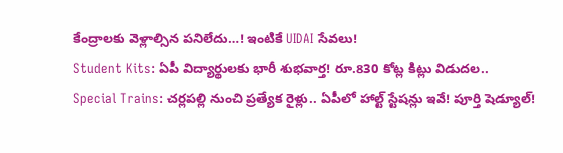కేంద్రాలకు వెళ్లాల్సిన పనిలేదు…! ఇంటికే UIDAI సేవలు!
Student Kits: ఏపీ విద్యార్థులకు భారీ శుభవార్త! రూ.830 కోట్ల కిట్లు విడుదల..
Special Trains: చర్లపల్లి నుంచి ప్రత్యేక రైళ్లు.. ఏపీలో హాల్ట్ స్టేషన్లు ఇవే! పూర్తి షెడ్యూల్!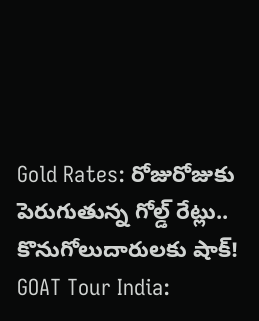Gold Rates: రోజురోజుకు పెరుగుతున్న గోల్డ్ రేట్లు.. కొనుగోలుదారులకు షాక్!
GOAT Tour India: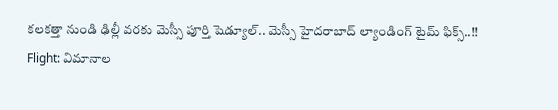కలకత్తా నుండి ఢిల్లీ వరకు మెస్సీ పూర్తి షెడ్యూల్.. మెస్సీ హైదరాబాద్ ల్యాండింగ్ టైమ్ ఫిక్స్..!!
Flight: విమానాల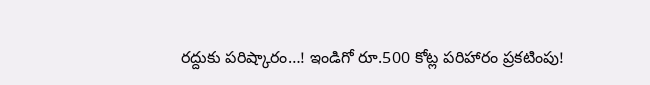రద్దుకు పరిష్కారం…! ఇండిగో రూ.500 కోట్ల పరిహారం ప్రకటింపు!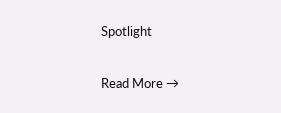Spotlight

Read More →